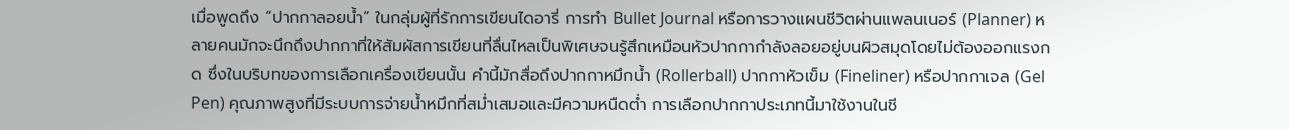เมื่อพูดถึง “ปากกาลอยน้ำ” ในกลุ่มผู้ที่รักการเขียนไดอารี่ การทำ Bullet Journal หรือการวางแผนชีวิตผ่านแพลนเนอร์ (Planner) หลายคนมักจะนึกถึงปากกาที่ให้สัมผัสการเขียนที่ลื่นไหลเป็นพิเศษจนรู้สึกเหมือนหัวปากกากำลังลอยอยู่บนผิวสมุดโดยไม่ต้องออกแรงกด ซึ่งในบริบทของการเลือกเครื่องเขียนนั้น คำนี้มักสื่อถึงปากกาหมึกน้ำ (Rollerball) ปากกาหัวเข็ม (Fineliner) หรือปากกาเจล (Gel Pen) คุณภาพสูงที่มีระบบการจ่ายน้ำหมึกที่สม่ำเสมอและมีความหนืดต่ำ การเลือกปากกาประเภทนี้มาใช้งานในชี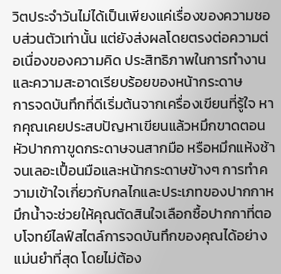วิตประจำวันไม่ได้เป็นเพียงแค่เรื่องของความชอบส่วนตัวเท่านั้น แต่ยังส่งผลโดยตรงต่อความต่อเนื่องของความคิด ประสิทธิภาพในการทำงาน และความสะอาดเรียบร้อยของหน้ากระดาษ
การจดบันทึกที่ดีเริ่มต้นจากเครื่องเขียนที่รู้ใจ หากคุณเคยประสบปัญหาเขียนแล้วหมึกขาดตอน หัวปากกาขูดกระดาษจนสากมือ หรือหมึกแห้งช้าจนเลอะเปื้อนมือและหน้ากระดาษข้างๆ การทำความเข้าใจเกี่ยวกับกลไกและประเภทของปากกาหมึกน้ำจะช่วยให้คุณตัดสินใจเลือกซื้อปากกาที่ตอบโจทย์ไลฟ์สไตล์การจดบันทึกของคุณได้อย่างแม่นยำที่สุด โดยไม่ต้อง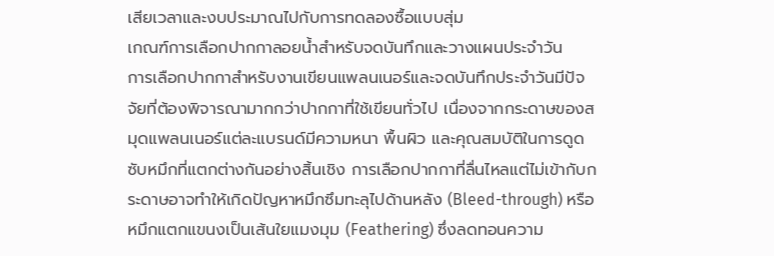เสียเวลาและงบประมาณไปกับการทดลองซื้อแบบสุ่ม
เกณฑ์การเลือกปากกาลอยน้ำสำหรับจดบันทึกและวางแผนประจำวัน
การเลือกปากกาสำหรับงานเขียนแพลนเนอร์และจดบันทึกประจำวันมีปัจจัยที่ต้องพิจารณามากกว่าปากกาที่ใช้เขียนทั่วไป เนื่องจากกระดาษของสมุดแพลนเนอร์แต่ละแบรนด์มีความหนา พื้นผิว และคุณสมบัติในการดูดซับหมึกที่แตกต่างกันอย่างสิ้นเชิง การเลือกปากกาที่ลื่นไหลแต่ไม่เข้ากับกระดาษอาจทำให้เกิดปัญหาหมึกซึมทะลุไปด้านหลัง (Bleed-through) หรือหมึกแตกแขนงเป็นเส้นใยแมงมุม (Feathering) ซึ่งลดทอนความ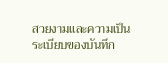สวยงามและความเป็นระเบียบของบันทึก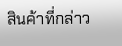สินค้าที่กล่าว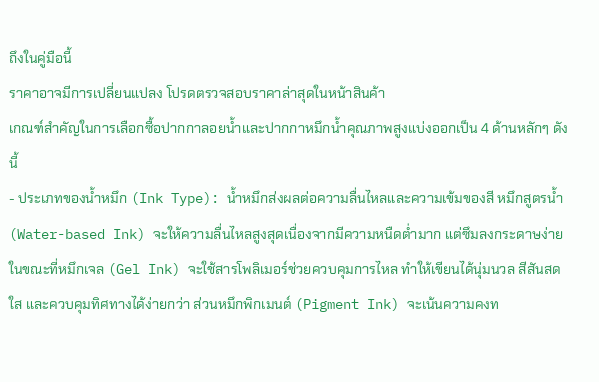ถึงในคู่มือนี้
ราคาอาจมีการเปลี่ยนแปลง โปรดตรวจสอบราคาล่าสุดในหน้าสินค้า
เกณฑ์สำคัญในการเลือกซื้อปากกาลอยน้ำและปากกาหมึกน้ำคุณภาพสูงแบ่งออกเป็น 4 ด้านหลักๆ ดังนี้
- ประเภทของน้ำหมึก (Ink Type): น้ำหมึกส่งผลต่อความลื่นไหลและความเข้มของสี หมึกสูตรน้ำ (Water-based Ink) จะให้ความลื่นไหลสูงสุดเนื่องจากมีความหนืดต่ำมาก แต่ซึมลงกระดาษง่าย ในขณะที่หมึกเจล (Gel Ink) จะใช้สารโพลิเมอร์ช่วยควบคุมการไหล ทำให้เขียนได้นุ่มนวล สีสันสดใส และควบคุมทิศทางได้ง่ายกว่า ส่วนหมึกพิกเมนต์ (Pigment Ink) จะเน้นความคงท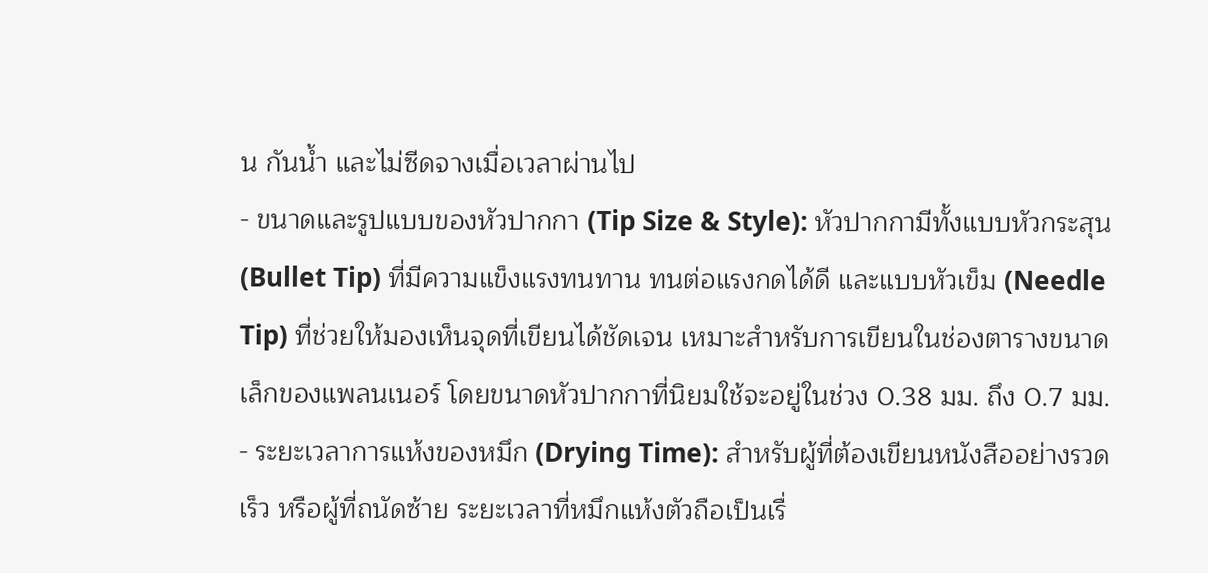น กันน้ำ และไม่ซีดจางเมื่อเวลาผ่านไป
- ขนาดและรูปแบบของหัวปากกา (Tip Size & Style): หัวปากกามีทั้งแบบหัวกระสุน (Bullet Tip) ที่มีความแข็งแรงทนทาน ทนต่อแรงกดได้ดี และแบบหัวเข็ม (Needle Tip) ที่ช่วยให้มองเห็นจุดที่เขียนได้ชัดเจน เหมาะสำหรับการเขียนในช่องตารางขนาดเล็กของแพลนเนอร์ โดยขนาดหัวปากกาที่นิยมใช้จะอยู่ในช่วง 0.38 มม. ถึง 0.7 มม.
- ระยะเวลาการแห้งของหมึก (Drying Time): สำหรับผู้ที่ต้องเขียนหนังสืออย่างรวดเร็ว หรือผู้ที่ถนัดซ้าย ระยะเวลาที่หมึกแห้งตัวถือเป็นเรื่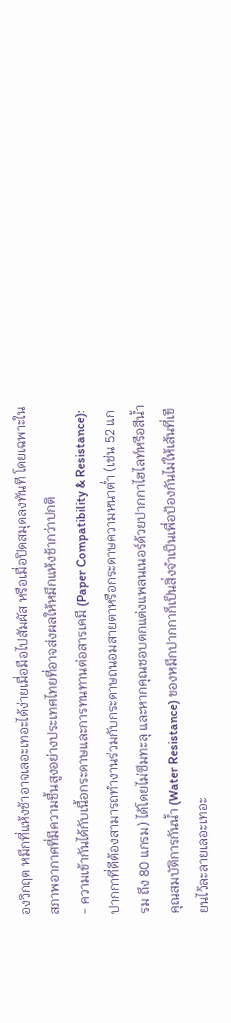องวิกฤต หมึกที่แห้งช้าอาจเลอะเทอะได้ง่ายเมื่อมือไปสัมผัส หรือเมื่อปิดสมุดลงทันที โดยเฉพาะในสภาพอากาศที่มีความชื้นสูงอย่างประเทศไทยที่อาจส่งผลให้หมึกแห้งช้ากว่าปกติ
- ความเข้ากันได้กับเนื้อกระดาษและการทนทานต่อสารเคมี (Paper Compatibility & Resistance): ปากกาที่ดีต้องสามารถทำงานร่วมกับกระดาษถนอมสายตาหรือกระดาษความหนาต่ำ (เช่น 52 แกรม ถึง 80 แกรม) ได้โดยไม่ซึมทะลุ และหากคุณชอบตกแต่งแพลนเนอร์ด้วยปากกาไฮไลท์หรือสีน้ำ คุณสมบัติการกันน้ำ (Water Resistance) ของหมึกปากกาก็เป็นสิ่งจำเป็นเพื่อป้องกันไม่ให้เส้นที่เขียนไว้ละลายเลอะเทอะ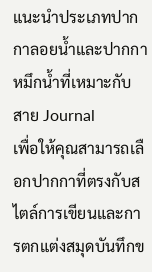แนะนำประเภทปากกาลอยน้ำและปากกาหมึกน้ำที่เหมาะกับสาย Journal
เพื่อให้คุณสามารถเลือกปากกาที่ตรงกับสไตล์การเขียนและการตกแต่งสมุดบันทึกข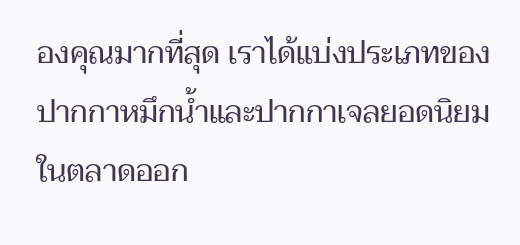องคุณมากที่สุด เราได้แบ่งประเภทของปากกาหมึกน้ำและปากกาเจลยอดนิยมในตลาดออก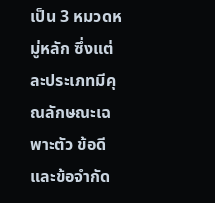เป็น 3 หมวดหมู่หลัก ซึ่งแต่ละประเภทมีคุณลักษณะเฉพาะตัว ข้อดี และข้อจำกัด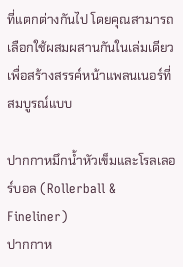ที่แตกต่างกันไป โดยคุณสามารถเลือกใช้ผสมผสานกันในเล่มเดียวเพื่อสร้างสรรค์หน้าแพลนเนอร์ที่สมบูรณ์แบบ

ปากกาหมึกน้ำหัวเข็มและโรลเลอร์บอล (Rollerball & Fineliner)
ปากกาห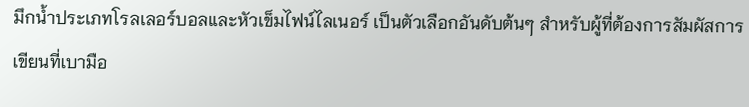มึกน้ำประเภทโรลเลอร์บอลและหัวเข็มไฟน์ไลเนอร์ เป็นตัวเลือกอันดับต้นๆ สำหรับผู้ที่ต้องการสัมผัสการเขียนที่เบามือ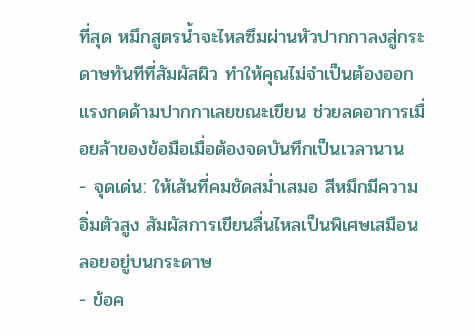ที่สุด หมึกสูตรน้ำจะไหลซึมผ่านหัวปากกาลงสู่กระดาษทันทีที่สัมผัสผิว ทำให้คุณไม่จำเป็นต้องออกแรงกดด้ามปากกาเลยขณะเขียน ช่วยลดอาการเมื่อยล้าของข้อมือเมื่อต้องจดบันทึกเป็นเวลานาน
- จุดเด่น: ให้เส้นที่คมชัดสม่ำเสมอ สีหมึกมีความอิ่มตัวสูง สัมผัสการเขียนลื่นไหลเป็นพิเศษเสมือนลอยอยู่บนกระดาษ
- ข้อค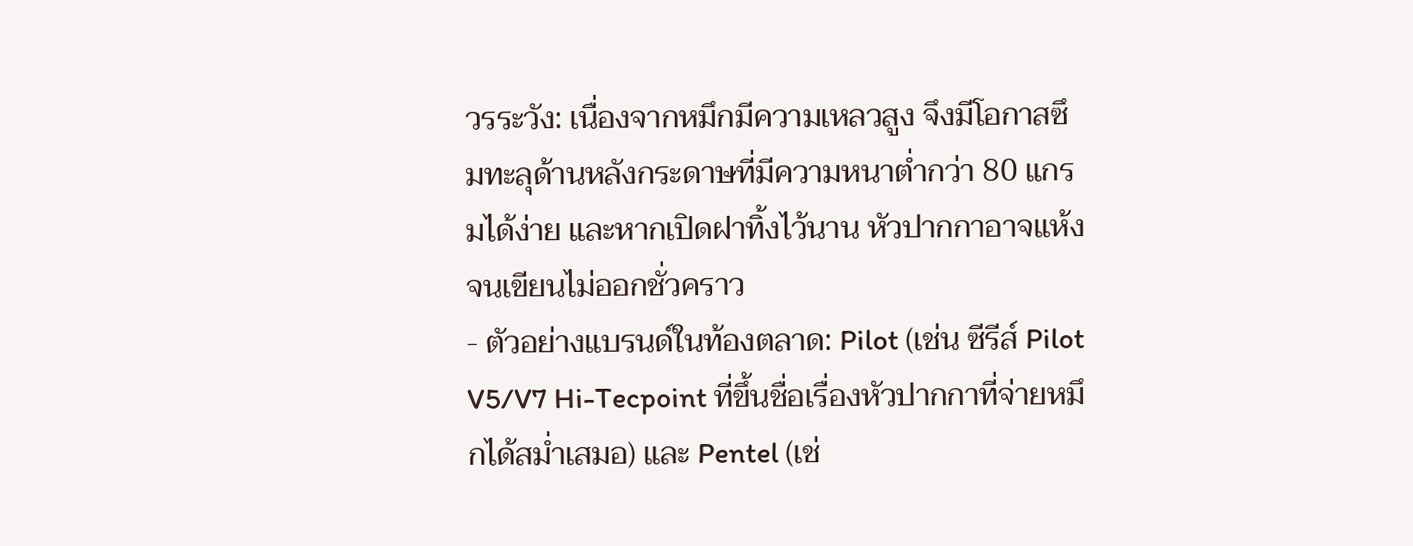วรระวัง: เนื่องจากหมึกมีความเหลวสูง จึงมีโอกาสซึมทะลุด้านหลังกระดาษที่มีความหนาต่ำกว่า 80 แกรมได้ง่าย และหากเปิดฝาทิ้งไว้นาน หัวปากกาอาจแห้งจนเขียนไม่ออกชั่วคราว
- ตัวอย่างแบรนด์ในท้องตลาด: Pilot (เช่น ซีรีส์ Pilot V5/V7 Hi-Tecpoint ที่ขึ้นชื่อเรื่องหัวปากกาที่จ่ายหมึกได้สม่ำเสมอ) และ Pentel (เช่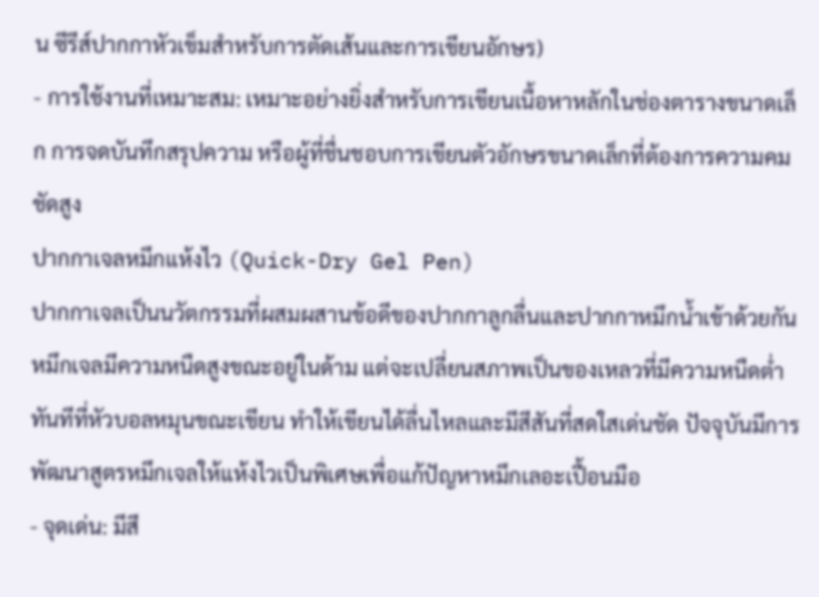น ซีรีส์ปากกาหัวเข็มสำหรับการตัดเส้นและการเขียนอักษร)
- การใช้งานที่เหมาะสม: เหมาะอย่างยิ่งสำหรับการเขียนเนื้อหาหลักในช่องตารางขนาดเล็ก การจดบันทึกสรุปความ หรือผู้ที่ชื่นชอบการเขียนตัวอักษรขนาดเล็กที่ต้องการความคมชัดสูง
ปากกาเจลหมึกแห้งไว (Quick-Dry Gel Pen)
ปากกาเจลเป็นนวัตกรรมที่ผสมผสานข้อดีของปากกาลูกลื่นและปากกาหมึกน้ำเข้าด้วยกัน หมึกเจลมีความหนืดสูงขณะอยู่ในด้าม แต่จะเปลี่ยนสภาพเป็นของเหลวที่มีความหนืดต่ำทันทีที่หัวบอลหมุนขณะเขียน ทำให้เขียนได้ลื่นไหลและมีสีสันที่สดใสเด่นชัด ปัจจุบันมีการพัฒนาสูตรหมึกเจลให้แห้งไวเป็นพิเศษเพื่อแก้ปัญหาหมึกเลอะเปื้อนมือ
- จุดเด่น: มีสี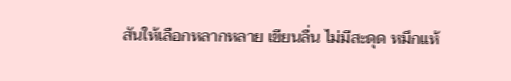สันให้เลือกหลากหลาย เขียนลื่น ไม่มีสะดุด หมึกแห้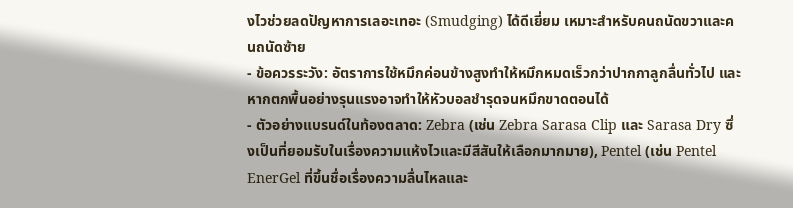งไวช่วยลดปัญหาการเลอะเทอะ (Smudging) ได้ดีเยี่ยม เหมาะสำหรับคนถนัดขวาและคนถนัดซ้าย
- ข้อควรระวัง: อัตราการใช้หมึกค่อนข้างสูงทำให้หมึกหมดเร็วกว่าปากกาลูกลื่นทั่วไป และหากตกพื้นอย่างรุนแรงอาจทำให้หัวบอลชำรุดจนหมึกขาดตอนได้
- ตัวอย่างแบรนด์ในท้องตลาด: Zebra (เช่น Zebra Sarasa Clip และ Sarasa Dry ซึ่งเป็นที่ยอมรับในเรื่องความแห้งไวและมีสีสันให้เลือกมากมาย), Pentel (เช่น Pentel EnerGel ที่ขึ้นชื่อเรื่องความลื่นไหลและ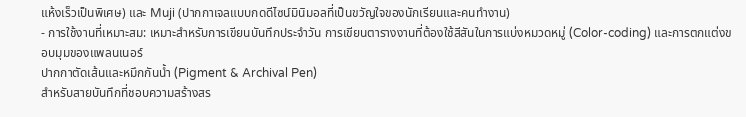แห้งเร็วเป็นพิเศษ) และ Muji (ปากกาเจลแบบกดดีไซน์มินิมอลที่เป็นขวัญใจของนักเรียนและคนทำงาน)
- การใช้งานที่เหมาะสม: เหมาะสำหรับการเขียนบันทึกประจำวัน การเขียนตารางงานที่ต้องใช้สีสันในการแบ่งหมวดหมู่ (Color-coding) และการตกแต่งขอบมุมของแพลนเนอร์
ปากกาตัดเส้นและหมึกกันน้ำ (Pigment & Archival Pen)
สำหรับสายบันทึกที่ชอบความสร้างสร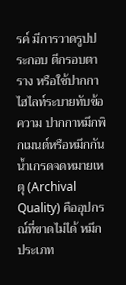รค์ มีการวาดรูปประกอบ ตีกรอบตาราง หรือใช้ปากกาไฮไลท์ระบายทับข้อความ ปากกาหมึกพิกเมนต์หรือหมึกกันน้ำเกรดจดหมายเหตุ (Archival Quality) คืออุปกรณ์ที่ขาดไม่ได้ หมึกประเภท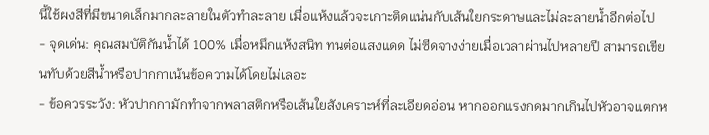นี้ใช้ผงสีที่มีขนาดเล็กมากละลายในตัวทำละลาย เมื่อแห้งแล้วจะเกาะติดแน่นกับเส้นใยกระดาษและไม่ละลายน้ำอีกต่อไป
- จุดเด่น: คุณสมบัติกันน้ำได้ 100% เมื่อหมึกแห้งสนิท ทนต่อแสงแดด ไม่ซีดจางง่ายเมื่อเวลาผ่านไปหลายปี สามารถเขียนทับด้วยสีน้ำหรือปากกาเน้นข้อความได้โดยไม่เลอะ
- ข้อควรระวัง: หัวปากกามักทำจากพลาสติกหรือเส้นใยสังเคราะห์ที่ละเอียดอ่อน หากออกแรงกดมากเกินไปหัวอาจแตกห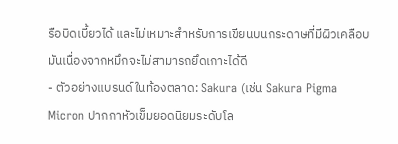รือบิดเบี้ยวได้ และไม่เหมาะสำหรับการเขียนบนกระดาษที่มีผิวเคลือบมันเนื่องจากหมึกจะไม่สามารถยึดเกาะได้ดี
- ตัวอย่างแบรนด์ในท้องตลาด: Sakura (เช่น Sakura Pigma Micron ปากกาหัวเข็มยอดนิยมระดับโล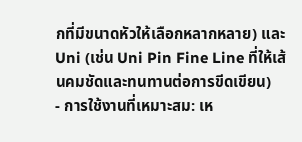กที่มีขนาดหัวให้เลือกหลากหลาย) และ Uni (เช่น Uni Pin Fine Line ที่ให้เส้นคมชัดและทนทานต่อการขีดเขียน)
- การใช้งานที่เหมาะสม: เห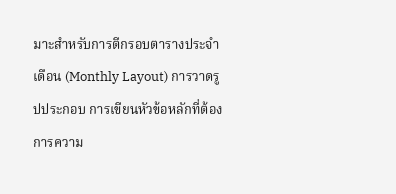มาะสำหรับการตีกรอบตารางประจำเดือน (Monthly Layout) การวาดรูปประกอบ การเขียนหัวข้อหลักที่ต้องการความ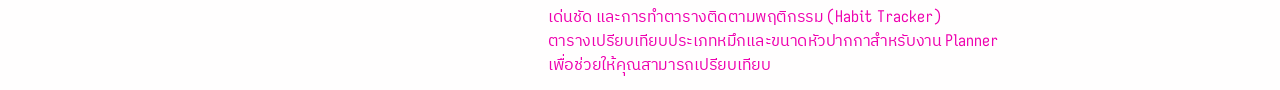เด่นชัด และการทำตารางติดตามพฤติกรรม (Habit Tracker)
ตารางเปรียบเทียบประเภทหมึกและขนาดหัวปากกาสำหรับงาน Planner
เพื่อช่วยให้คุณสามารถเปรียบเทียบ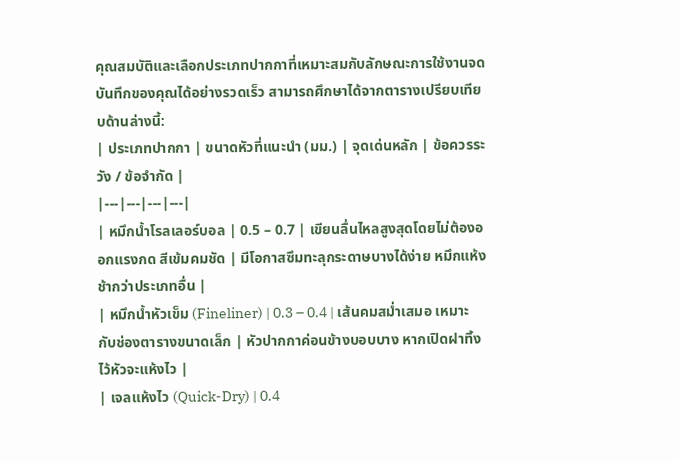คุณสมบัติและเลือกประเภทปากกาที่เหมาะสมกับลักษณะการใช้งานจดบันทึกของคุณได้อย่างรวดเร็ว สามารถศึกษาได้จากตารางเปรียบเทียบด้านล่างนี้:
| ประเภทปากกา | ขนาดหัวที่แนะนำ (มม.) | จุดเด่นหลัก | ข้อควรระวัง / ข้อจำกัด |
|---|---|---|---|
| หมึกน้ำโรลเลอร์บอล | 0.5 – 0.7 | เขียนลื่นไหลสูงสุดโดยไม่ต้องออกแรงกด สีเข้มคมชัด | มีโอกาสซึมทะลุกระดาษบางได้ง่าย หมึกแห้งช้ากว่าประเภทอื่น |
| หมึกน้ำหัวเข็ม (Fineliner) | 0.3 – 0.4 | เส้นคมสม่ำเสมอ เหมาะกับช่องตารางขนาดเล็ก | หัวปากกาค่อนข้างบอบบาง หากเปิดฝาทิ้งไว้หัวจะแห้งไว |
| เจลแห้งไว (Quick-Dry) | 0.4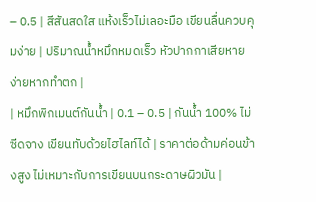– 0.5 | สีสันสดใส แห้งเร็วไม่เลอะมือ เขียนลื่นควบคุมง่าย | ปริมาณน้ำหมึกหมดเร็ว หัวปากกาเสียหายง่ายหากทำตก |
| หมึกพิกเมนต์กันน้ำ | 0.1 – 0.5 | กันน้ำ 100% ไม่ซีดจาง เขียนทับด้วยไฮไลท์ได้ | ราคาต่อด้ามค่อนข้างสูง ไม่เหมาะกับการเขียนบนกระดาษผิวมัน |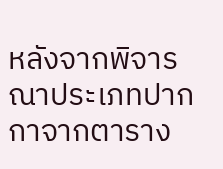หลังจากพิจารณาประเภทปากกาจากตาราง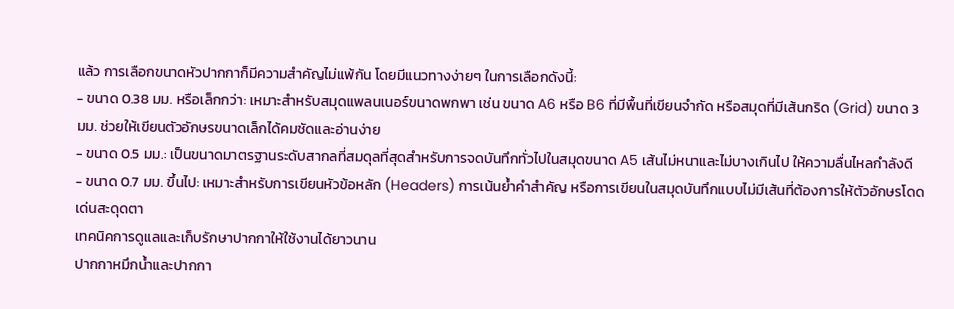แล้ว การเลือกขนาดหัวปากกาก็มีความสำคัญไม่แพ้กัน โดยมีแนวทางง่ายๆ ในการเลือกดังนี้:
- ขนาด 0.38 มม. หรือเล็กกว่า: เหมาะสำหรับสมุดแพลนเนอร์ขนาดพกพา เช่น ขนาด A6 หรือ B6 ที่มีพื้นที่เขียนจำกัด หรือสมุดที่มีเส้นกริด (Grid) ขนาด 3 มม. ช่วยให้เขียนตัวอักษรขนาดเล็กได้คมชัดและอ่านง่าย
- ขนาด 0.5 มม.: เป็นขนาดมาตรฐานระดับสากลที่สมดุลที่สุดสำหรับการจดบันทึกทั่วไปในสมุดขนาด A5 เส้นไม่หนาและไม่บางเกินไป ให้ความลื่นไหลกำลังดี
- ขนาด 0.7 มม. ขึ้นไป: เหมาะสำหรับการเขียนหัวข้อหลัก (Headers) การเน้นย้ำคำสำคัญ หรือการเขียนในสมุดบันทึกแบบไม่มีเส้นที่ต้องการให้ตัวอักษรโดดเด่นสะดุดตา
เทคนิคการดูแลและเก็บรักษาปากกาให้ใช้งานได้ยาวนาน
ปากกาหมึกน้ำและปากกา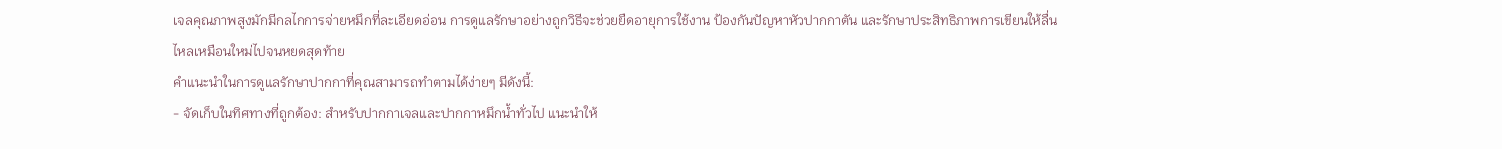เจลคุณภาพสูงมักมีกลไกการจ่ายหมึกที่ละเอียดอ่อน การดูแลรักษาอย่างถูกวิธีจะช่วยยืดอายุการใช้งาน ป้องกันปัญหาหัวปากกาตัน และรักษาประสิทธิภาพการเขียนให้ลื่นไหลเหมือนใหม่ไปจนหยดสุดท้าย
คำแนะนำในการดูแลรักษาปากกาที่คุณสามารถทำตามได้ง่ายๆ มีดังนี้:
- จัดเก็บในทิศทางที่ถูกต้อง: สำหรับปากกาเจลและปากกาหมึกน้ำทั่วไป แนะนำให้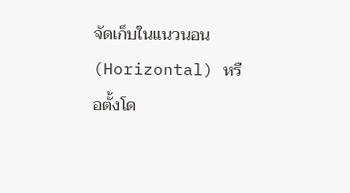จัดเก็บในแนวนอน (Horizontal) หรือตั้งโด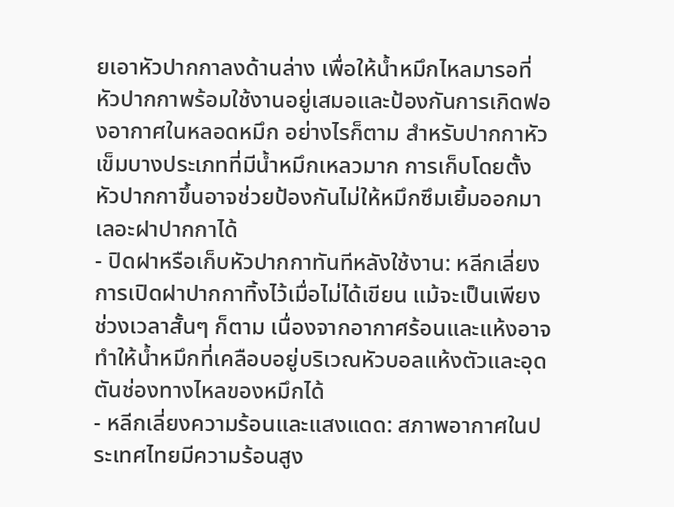ยเอาหัวปากกาลงด้านล่าง เพื่อให้น้ำหมึกไหลมารอที่หัวปากกาพร้อมใช้งานอยู่เสมอและป้องกันการเกิดฟองอากาศในหลอดหมึก อย่างไรก็ตาม สำหรับปากกาหัวเข็มบางประเภทที่มีน้ำหมึกเหลวมาก การเก็บโดยตั้งหัวปากกาขึ้นอาจช่วยป้องกันไม่ให้หมึกซึมเยิ้มออกมาเลอะฝาปากกาได้
- ปิดฝาหรือเก็บหัวปากกาทันทีหลังใช้งาน: หลีกเลี่ยงการเปิดฝาปากกาทิ้งไว้เมื่อไม่ได้เขียน แม้จะเป็นเพียงช่วงเวลาสั้นๆ ก็ตาม เนื่องจากอากาศร้อนและแห้งอาจทำให้น้ำหมึกที่เคลือบอยู่บริเวณหัวบอลแห้งตัวและอุดตันช่องทางไหลของหมึกได้
- หลีกเลี่ยงความร้อนและแสงแดด: สภาพอากาศในประเทศไทยมีความร้อนสูง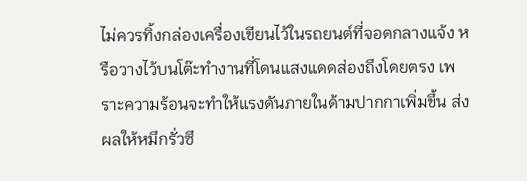ไม่ควรทิ้งกล่องเครื่องเขียนไว้ในรถยนต์ที่จอดกลางแจ้ง หรือวางไว้บนโต๊ะทำงานที่โดนแสงแดดส่องถึงโดยตรง เพราะความร้อนจะทำให้แรงดันภายในด้ามปากกาเพิ่มขึ้น ส่งผลให้หมึกรั่วซึ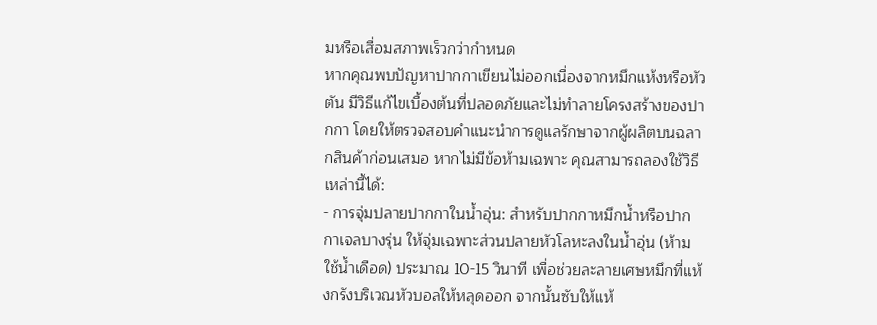มหรือเสื่อมสภาพเร็วกว่ากำหนด
หากคุณพบปัญหาปากกาเขียนไม่ออกเนื่องจากหมึกแห้งหรือหัวตัน มีวิธีแก้ไขเบื้องต้นที่ปลอดภัยและไม่ทำลายโครงสร้างของปากกา โดยให้ตรวจสอบคำแนะนำการดูแลรักษาจากผู้ผลิตบนฉลากสินค้าก่อนเสมอ หากไม่มีข้อห้ามเฉพาะ คุณสามารถลองใช้วิธีเหล่านี้ได้:
- การจุ่มปลายปากกาในน้ำอุ่น: สำหรับปากกาหมึกน้ำหรือปากกาเจลบางรุ่น ให้จุ่มเฉพาะส่วนปลายหัวโลหะลงในน้ำอุ่น (ห้ามใช้น้ำเดือด) ประมาณ 10-15 วินาที เพื่อช่วยละลายเศษหมึกที่แห้งกรังบริเวณหัวบอลให้หลุดออก จากนั้นซับให้แห้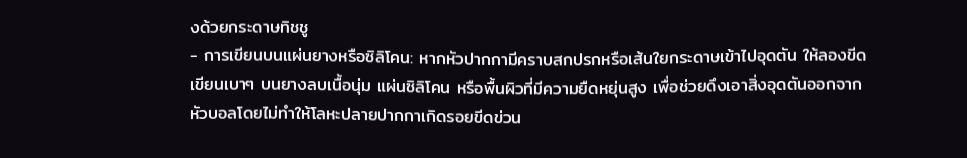งด้วยกระดาษทิชชู
- การเขียนบนแผ่นยางหรือซิลิโคน: หากหัวปากกามีคราบสกปรกหรือเส้นใยกระดาษเข้าไปอุดตัน ให้ลองขีดเขียนเบาๆ บนยางลบเนื้อนุ่ม แผ่นซิลิโคน หรือพื้นผิวที่มีความยืดหยุ่นสูง เพื่อช่วยดึงเอาสิ่งอุดตันออกจากหัวบอลโดยไม่ทำให้โลหะปลายปากกาเกิดรอยขีดข่วน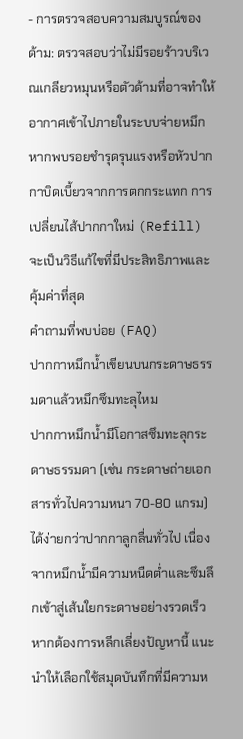- การตรวจสอบความสมบูรณ์ของด้าม: ตรวจสอบว่าไม่มีรอยร้าวบริเวณเกลียวหมุนหรือตัวด้ามที่อาจทำให้อากาศเข้าไปภายในระบบจ่ายหมึก หากพบรอยชำรุดรุนแรงหรือหัวปากกาบิดเบี้ยวจากการตกกระแทก การเปลี่ยนไส้ปากกาใหม่ (Refill) จะเป็นวิธีแก้ไขที่มีประสิทธิภาพและคุ้มค่าที่สุด
คำถามที่พบบ่อย (FAQ)
ปากกาหมึกน้ำเขียนบนกระดาษธรรมดาแล้วหมึกซึมทะลุไหม
ปากกาหมึกน้ำมีโอกาสซึมทะลุกระดาษธรรมดา (เช่น กระดาษถ่ายเอกสารทั่วไปความหนา 70-80 แกรม) ได้ง่ายกว่าปากกาลูกลื่นทั่วไป เนื่องจากหมึกน้ำมีความหนืดต่ำและซึมลึกเข้าสู่เส้นใยกระดาษอย่างรวดเร็ว หากต้องการหลีกเลี่ยงปัญหานี้ แนะนำให้เลือกใช้สมุดบันทึกที่มีความห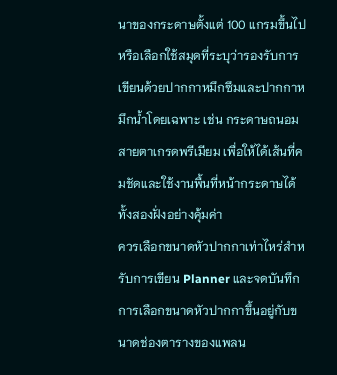นาของกระดาษตั้งแต่ 100 แกรมขึ้นไป หรือเลือกใช้สมุดที่ระบุว่ารองรับการเขียนด้วยปากกาหมึกซึมและปากกาหมึกน้ำโดยเฉพาะ เช่น กระดาษถนอมสายตาเกรดพรีเมียม เพื่อให้ได้เส้นที่คมชัดและใช้งานพื้นที่หน้ากระดาษได้ทั้งสองฝั่งอย่างคุ้มค่า
ควรเลือกขนาดหัวปากกาเท่าไหร่สำหรับการเขียน Planner และจดบันทึก
การเลือกขนาดหัวปากกาขึ้นอยู่กับขนาดช่องตารางของแพลน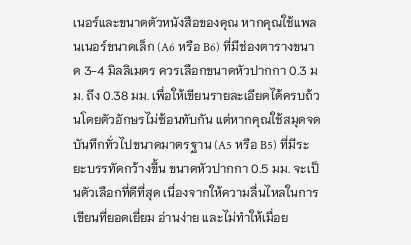เนอร์และขนาดตัวหนังสือของคุณ หากคุณใช้แพลนเนอร์ขนาดเล็ก (A6 หรือ B6) ที่มีช่องตารางขนาด 3-4 มิลลิเมตร ควรเลือกขนาดหัวปากกา 0.3 มม. ถึง 0.38 มม. เพื่อให้เขียนรายละเอียดได้ครบถ้วนโดยตัวอักษรไม่ซ้อนทับกัน แต่หากคุณใช้สมุดจดบันทึกทั่วไปขนาดมาตรฐาน (A5 หรือ B5) ที่มีระยะบรรทัดกว้างขึ้น ขนาดหัวปากกา 0.5 มม. จะเป็นตัวเลือกที่ดีที่สุด เนื่องจากให้ความลื่นไหลในการเขียนที่ยอดเยี่ยม อ่านง่าย และไม่ทำให้เมื่อย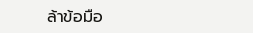ล้าข้อมือ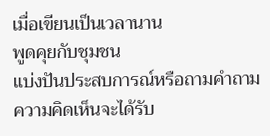เมื่อเขียนเป็นเวลานาน
พูดคุยกับชุมชน
แบ่งปันประสบการณ์หรือถามคำถาม ความคิดเห็นจะได้รับ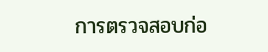การตรวจสอบก่อ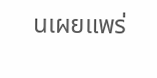นเผยแพร่